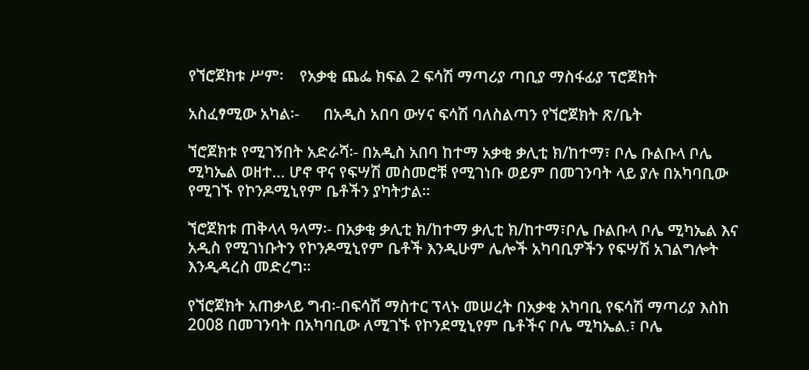የኘሮጀክቱ ሥም፡    የአቃቂ ጨፌ ክፍል 2 ፍሳሽ ማጣሪያ ጣቢያ ማስፋፊያ ፕሮጀክት

አስፈፃሚው አካል፡-      በአዲስ አበባ ውሃና ፍሳሽ ባለስልጣን የኘሮጀክት ጽ/ቤት

ኘሮጀክቱ የሚገኝበት አድራሻ፡- በአዲስ አበባ ከተማ አቃቂ ቃሊቲ ክ/ከተማ፣ ቦሌ ቡልቡላ ቦሌ ሚካኤል ወዘተ… ሆኖ ዋና የፍሣሽ መስመሮቹ የሚገነቡ ወይም በመገንባት ላይ ያሉ በአካባቢው የሚገኙ የኮንዶሚኒየም ቤቶችን ያካትታል፡፡

ኘሮጀክቱ ጠቅላላ ዓላማ፡- በአቃቂ ቃሊቲ ክ/ከተማ ቃሊቲ ክ/ከተማ፣ቦሌ ቡልቡላ ቦሌ ሚካኤል እና አዲስ የሚገነቡትን የኮንዶሚኒየም ቤቶች እንዲሁም ሌሎች አካባቢዎችን የፍሣሽ አገልግሎት እንዲዳረስ መድረግ፡፡

የኘሮጀክት አጠቃላይ ግብ፡-በፍሳሽ ማስተር ፕላኑ መሠረት በአቃቂ አካባቢ የፍሳሽ ማጣሪያ እስከ 2008 በመገንባት በአካባቢው ለሚገኙ የኮንደሚኒየም ቤቶችና ቦሌ ሚካኤል.፣ ቦሌ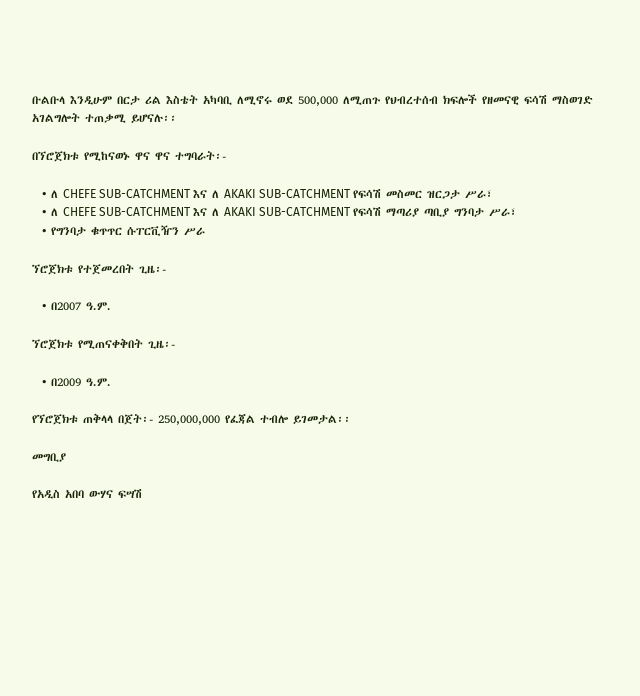ቡልቡላ እንዲሁም በርታ ሪል እስቴት አካባቢ ለሚኖሩ ወደ 500,000 ለሚጠጉ የህብረተሰብ ክፍሎች የዘመናዊ ፍሳሽ ማስወገድ አገልግሎት ተጠቃሚ ይሆናሉ፡፡

በኘሮጀክቱ የሚከናወኑ ዋና ዋና ተግባራት፡-

  • ለ CHEFE SUB-CATCHMENT እና ለ AKAKI SUB-CATCHMENT የፍሳሽ መስመር ዝርጋታ ሥራ፣
  • ለ CHEFE SUB-CATCHMENT እና ለ AKAKI SUB-CATCHMENT የፍሳሽ ማጣሪያ ጣቢያ ግንባታ ሥራ፣
  • የግንባታ ቁጥጥር ሱፐርቪዥን ሥራ

ኘሮጀክቱ የተጀመረበት ጊዜ፡-

  • በ2007 ዓ.ም.

ኘሮጀክቱ የሚጠናቀቅበት ጊዜ፡-

  • በ2009 ዓ.ም.

የኘሮጀክቱ ጠቅላላ በጀት፡- 250,000,000 የፈጃል ተብሎ ይገመታል፡፡

መግቢያ

የአዲስ አበባ ውሃና ፍሣሽ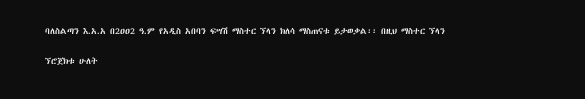ባለስልጣን እ.አ.አ በ2ዐዐ2 ዓ.ም የአዲስ አበባን ፍሣሽ ማስተር ኘላን ክለሳ ማስጠናቱ ይታወቃል፡፡ በዚህ ማስተር ኘላን

ኘሮጀክቱ ሁለት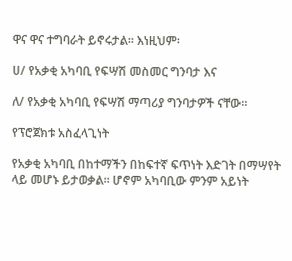ዋና ዋና ተግባራት ይኖሩታል፡፡ እነዚህም፡

ሀ/ የአቃቂ አካባቢ የፍሣሽ መስመር ግንባታ እና

ለ/ የአቃቂ አካባቢ የፍሣሽ ማጣሪያ ግንባታዎች ናቸው፡፡

የፕሮጀክቱ አስፈላጊነት

የአቃቂ አካባቢ በከተማችን በከፍተኛ ፍጥነት እድገት በማሣየት ላይ መሆኑ ይታወቃል፡፡ ሆኖም አካባቢው ምንም አይነት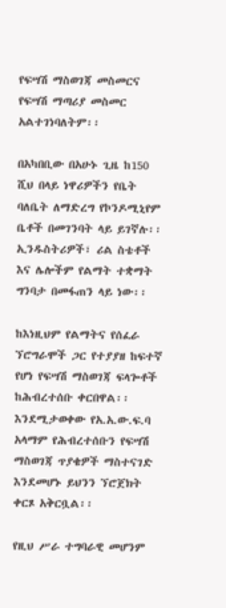የፍሣሽ ማስወገጃ መስመርና የፍሣሽ ማጣሪያ መስመር አልተገነባለትም፡፡

በአካበቢው በአሁኑ ጊዜ ከ150 ሺህ በላይ ነዋሪዎችን የቤት ባለቤት ለማድረግ የኮንዶሚኒየም ቤቶች በመገንባት ላይ ይገኛሉ፡፡ ኢንዱስትሪዎች፣ ሪል ስቴቶች እና ሌሎችም የልማት ተቋማት ግንባታ በመፋጠን ላይ ነው፡፡

ከእነዚህም የልማትና የሰፈራ ኘሮግራሞች ጋር የተያያዘ ከፍተኛ የሆነ የፍሣሽ ማስወገጃ ፍላጐቶች ከሕብረተሰቡ ቀርበዋል፡፡ እንደሚታወቀው የአ.አ.ው.ፍ.ባ አላማም የሕብረተሰቡን የፍሣሽ ማስወገጃ ጥያቄዎች ማስተናገድ እንደመሆኑ ይህንን ኘሮጀክት ቀርጾ አቅርቧል፡፡

የዚህ ሥራ ተግባራዊ መሆንም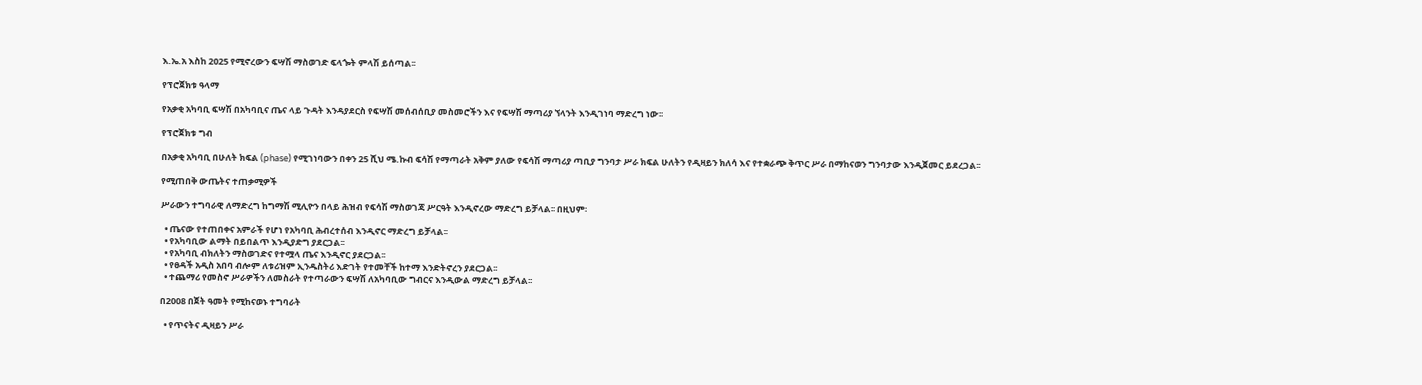እ.ኤ.አ እስከ 2ዐ25 የሚኖረውን ፍሣሽ ማስወገድ ፍላጐት ምላሽ ይሰጣል፡፡

የፕሮጀክቱ ዓላማ

የአቃቂ አካባቢ ፍሣሽ በአካባቢና ጤና ላይ ጉዳት እንዳያደርስ የፍሣሽ መሰብሰቢያ መስመሮችን እና የፍሣሽ ማጣሪያ ኘላንት እንዲገነባ ማድረግ ነው፡፡

የፕሮጀክቱ ግብ

በአቃቂ አካባቢ በሁለት ክፍል (phase) የሚገነባውን በቀን 25 ሺህ ሜ.ኩብ ፍሳሽ የማጣራት አቅም ያለው የፍሳሽ ማጣሪያ ጣቢያ ግንባታ ሥራ ክፍል ሁለትን የዲዛይን ክለሳ እና የተቋራጭ ቅጥር ሥራ በማከናወን ግንባታው እንዲጀመር ይደረጋል፡፡

የሚጠበቅ ውጤትና ተጠቃሚዎች

ሥራውን ተግባራዊ ለማድረግ ከግማሽ ሚሊዮን በላይ ሕዝብ የፍሳሽ ማስወገጃ ሥርዓት እንዲኖረው ማድረግ ይቻላል፡፡ በዚህም፡

  • ጤናው የተጠበቀና አምራች የሆነ የአካባቢ ሕብረተሰብ እንዲኖር ማድረግ ይቻላል፡፡
  • የአካባቢው ልማት በይበልጥ እንዲያድግ ያደርጋል፡፡
  • የአካባቢ ብክለትን ማስወገድና የተሟላ ጤና እንዲኖር ያደርጋል፡፡
  • የፀዳች አዲስ አበባ ብሎም ለቱሪዝም ኢንዱስትሪ እድገት የተመቸች ከተማ እንድትኖረን ያደርጋል፡፡
  • ተጨማሪ የመስኖ ሥራዎችን ለመስራት የተጣራውን ፍሣሽ ለአካባቢው ግብርና እንዲውል ማድረግ ይቻላል፡፡

በ2008 በጀት ዓመት የሚከናወኑ ተግባራት

  • የጥናትና ዲዛይን ሥራ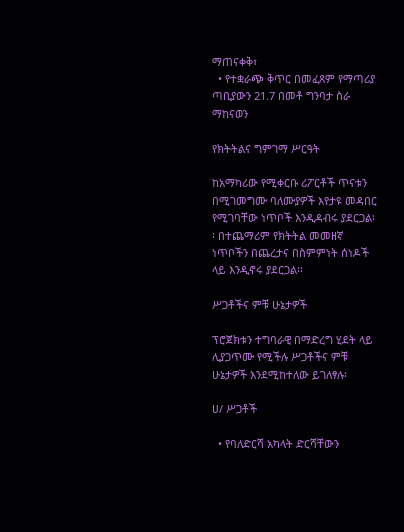ማጠናቀቅ፣
  • የተቋራጭ ቅጥር በመፈጸም የማጣሪያ ጣቢያውን 21.7 በመቶ ግንባታ ስራ ማከናወን

የክትትልና ግምገማ ሥርዓት

ከአማካሪው የሚቀርቡ ሪፖርቶች ጥናቱን በሚገመግሙ ባለሙያዎች እየታዩ መዳበር የሚገባቸው ነጥቦች እንዲዳብሩ ያደርጋል፡፡ በተጨማሪም የክትትል መመዘኛ ነጥቦችን በጨረታና በስምምነት ሰነዶች ላይ እንዲኖሩ ያደርጋል፡፡

ሥጋቶችና ምቹ ሁኔታዎች

ፕሮጀክቱን ተግባራዊ በማድረግ ሂደት ላይ ሊያጋጥሙ የሚችሉ ሥጋቶችና ምቹ ሁኔታዎች እንደሚከተለው ይገለፃሉ፡

ሀ/ ሥጋቶች

  • የባለድርሻ አካላት ድርሻቸውን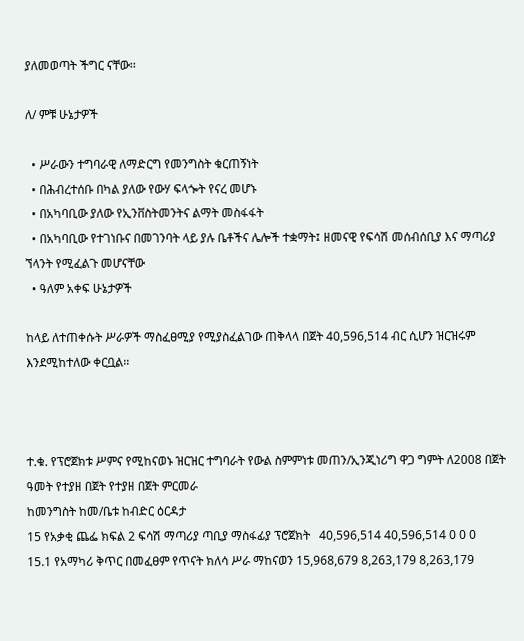ያለመወጣት ችግር ናቸው፡፡

ለ/ ምቹ ሁኔታዎች

  • ሥራውን ተግባራዊ ለማድርግ የመንግስት ቁርጠኝነት
  • በሕብረተሰቡ በካል ያለው የውሃ ፍላጐት የናረ መሆኑ
  • በአካባቢው ያለው የኢንቨስትመንትና ልማት መስፋፋት
  • በአካባቢው የተገነቡና በመገንባት ላይ ያሉ ቤቶችና ሌሎች ተቋማት፤ ዘመናዊ የፍሳሽ መሰብሰቢያ እና ማጣሪያ ኘላንት የሚፈልጉ መሆናቸው
  • ዓለም አቀፍ ሁኔታዎች

ከላይ ለተጠቀሱት ሥራዎች ማስፈፀሚያ የሚያስፈልገው ጠቅላላ በጀት 40,596,514 ብር ሲሆን ዝርዝሩም እንደሚከተለው ቀርቧል፡፡



ተ.ቁ. የፕሮጀክቱ ሥምና የሚከናወኑ ዝርዝር ተግባራት የውል ስምምነቱ መጠን/ኢንጂነሪግ ዋጋ ግምት ለ2008 በጀት ዓመት የተያዘ በጀት የተያዘ በጀት ምርመራ
ከመንግስት ከመ/ቤቱ ከብድር ዕርዳታ
15 የአቃቂ ጨፌ ክፍል 2 ፍሳሽ ማጣሪያ ጣቢያ ማስፋፊያ ፕሮጀክት   40,596,514 40,596,514 0 0 0
15.1 የአማካሪ ቅጥር በመፈፀም የጥናት ክለሳ ሥራ ማከናወን 15,968,679 8,263,179 8,263,179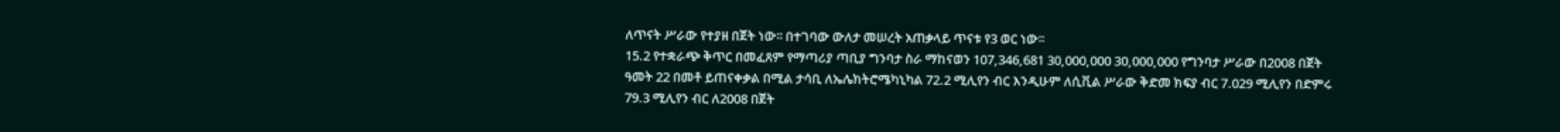ለጥናት ሥራው የተያዘ በጀት ነው፡፡ በተገባው ውለታ መሠረት አጠቃላይ ጥናቱ የ3 ወር ነው፡፡
15.2 የተቋራጭ ቅጥር በመፈጸም የማጣሪያ ጣቢያ ግንባታ ስራ ማከናወን 107,346,681 30,000,000 30,000,000 የግንባታ ሥራው በ2008 በጀት ዓመት 22 በመቶ ይጠናቀቃል በሚል ታሳቢ ለኤሌክትሮሜካኒካል 72.2 ሚሊየን ብር እንዲሁም ለሲቪል ሥራው ቅድመ ክፍያ ብር 7.029 ሚሊየን በድምሩ 79.3 ሚሊየን ብር ለ2008 በጀት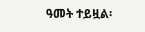ዓመት ተይዟል፡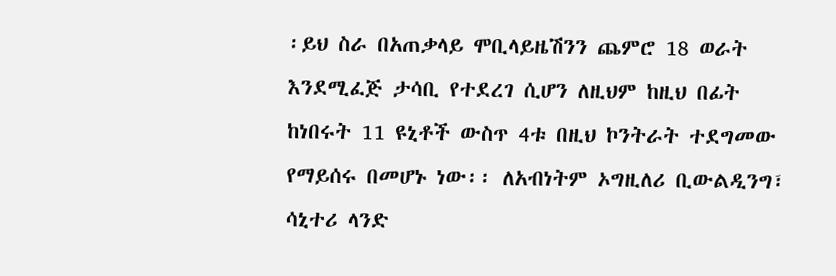፡ይህ ስራ በአጠቃላይ ሞቢላይዜሽንን ጨምሮ 18 ወራት እንደሚፈጅ ታሳቢ የተደረገ ሲሆን ለዚህም ከዚህ በፊት ከነበሩት 11 ዩኒቶች ውስጥ 4ቱ በዚህ ኮንትራት ተደግመው የማይሰሩ በመሆኑ ነው፡፡ ለአብነትም ኦግዚለሪ ቢውልዲንግ፣ ሳኒተሪ ላንድ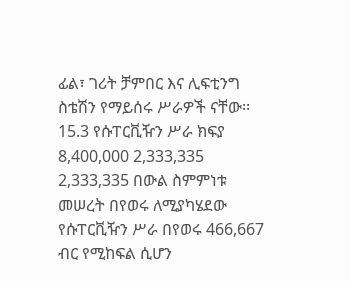ፊል፣ ገሪት ቻምበር እና ሊፍቲንግ ስቴሽን የማይሰሩ ሥራዎች ናቸው፡፡
15.3 የሱፐርቪዥን ሥራ ክፍያ 8,400,000 2,333,335 2,333,335 በውል ስምምነቱ መሠረት በየወሩ ለሚያካሄደው የሱፐርቪዥን ሥራ በየወሩ 466,667 ብር የሚከፍል ሲሆን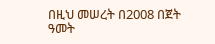በዚህ መሠረት በ2008 በጀት ዓመት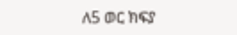ለ5 ወር ክፍያ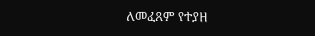ለመፈጸም የተያዘ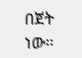በጀት ነው፡፡